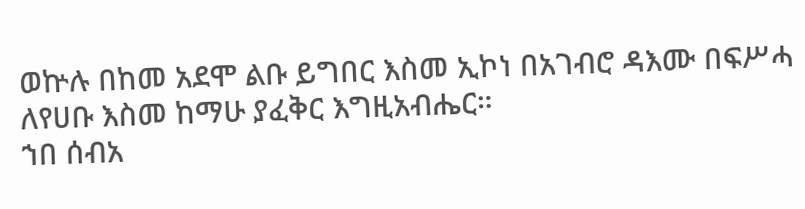ወኵሉ በከመ አደሞ ልቡ ይግበር እስመ ኢኮነ በአገብሮ ዳእሙ በፍሥሓ ለየሀቡ እስመ ከማሁ ያፈቅር እግዚአብሔር።
ኀበ ሰብአ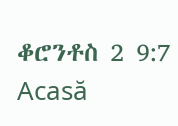ቆሮንቶስ 2 9:7
Acasă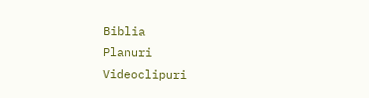Biblia
Planuri
Videoclipuri